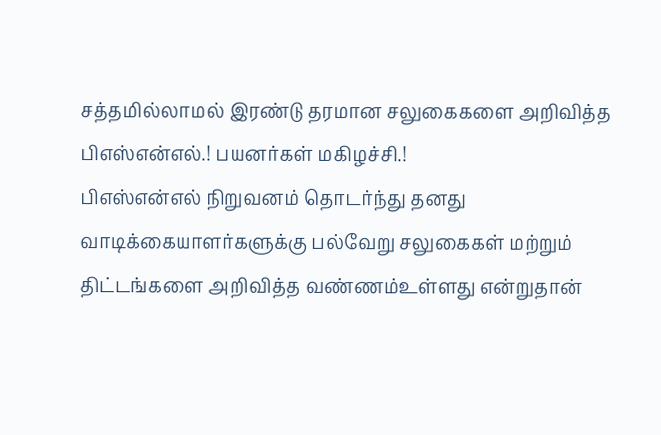சத்தமில்லாமல் இரண்டு தரமான சலுகைகளை அறிவித்த பிஎஸ்என்எல்.! பயனர்கள் மகிழச்சி.!
பிஎஸ்என்எல் நிறுவனம் தொடர்ந்து தனது வாடிக்கையாளர்களுக்கு பல்வேறு சலுகைகள் மற்றும் திட்டங்களை அறிவித்த வண்ணம்உள்ளது என்றுதான்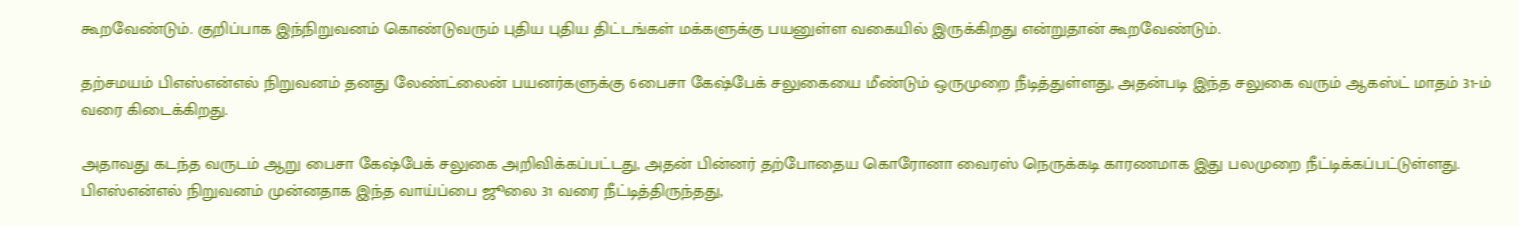கூறவேண்டும். குறிப்பாக இந்நிறுவனம் கொண்டுவரும் புதிய புதிய திட்டங்கள் மக்களுக்கு பயனுள்ள வகையில் இருக்கிறது என்றுதான் கூறவேண்டும்.

தற்சமயம் பிஎஸ்என்எல் நிறுவனம் தனது லேண்ட்லைன் பயனர்களுக்கு 6பைசா கேஷ்பேக் சலுகையை மீண்டும் ஒருமுறை நீடித்துள்ளது, அதன்படி இந்த சலுகை வரும் ஆகஸ்ட் மாதம் 31-ம் வரை கிடைக்கிறது.

அதாவது கடந்த வருடம் ஆறு பைசா கேஷ்பேக் சலுகை அறிவிக்கப்பட்டது, அதன் பின்னர் தற்போதைய கொரோனா வைரஸ் நெருக்கடி காரணமாக இது பலமுறை நீட்டிக்கப்பட்டுள்ளது. பிஎஸ்என்எல் நிறுவனம் முன்னதாக இந்த வாய்ப்பை ஜூலை 31 வரை நீட்டித்திருந்தது,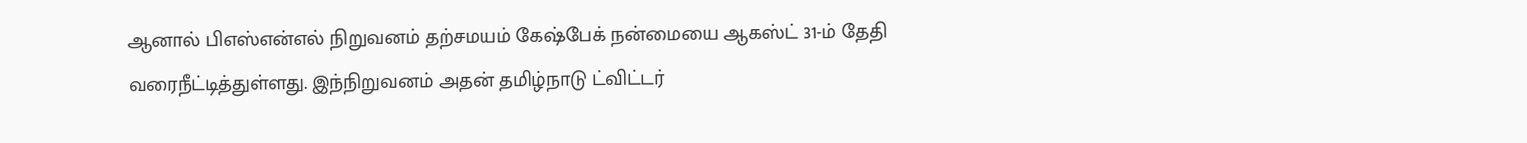ஆனால் பிஎஸ்என்எல் நிறுவனம் தற்சமயம் கேஷ்பேக் நன்மையை ஆகஸ்ட் 31-ம் தேதி வரைநீட்டித்துள்ளது. இந்நிறுவனம் அதன் தமிழ்நாடு ட்விட்டர்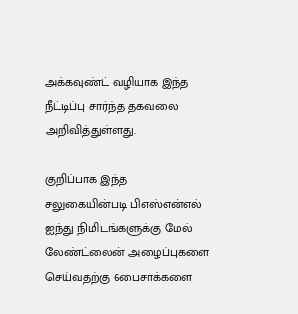அக்கவுண்ட் வழியாக இந்த நீட்டிப்பு சார்ந்த தகவலை அறிவித்துள்ளது.

குறிப்பாக இந்த சலுகையின்படி பிஎஸ்என்எல் ஐந்து நிமிடங்களுக்கு மேல் லேண்ட்லைன் அழைப்புகளை செய்வதற்கு 6பைசாக்களை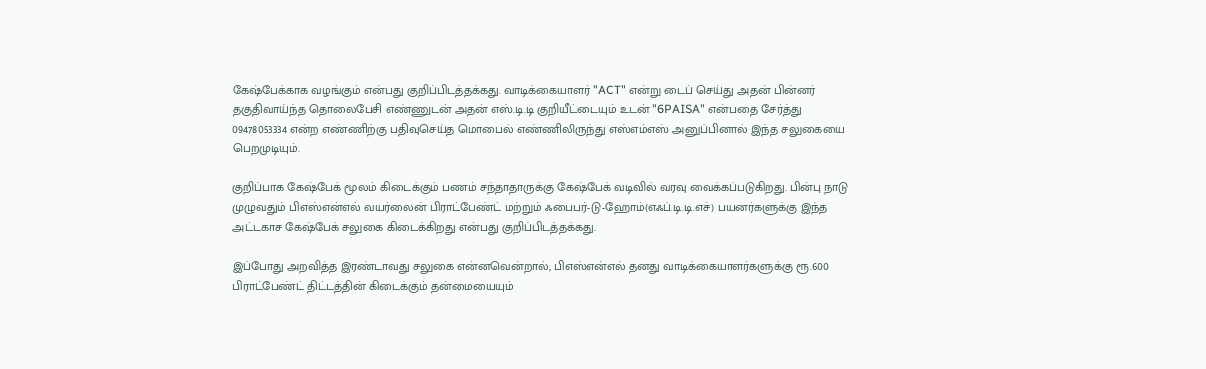கேஷ்பேக்காக வழங்கும் என்பது குறிப்பிடத்தக்கது. வாடிக்கையாளர் "ACT" என்று டைப் செய்து அதன் பின்னர் தகுதிவாய்ந்த தொலைபேசி எண்ணுடன் அதன் எஸ்.டி.டி குறியீட்டையும் உடன் "6PAISA" என்பதை சேர்த்து 09478053334 என்ற எண்ணிற்கு பதிவுசெய்த மொபைல் எண்ணிலிருந்து எஸ்எம்எஸ் அனுப்பினால் இந்த சலுகையை பெறமுடியும்.

குறிப்பாக கேஷ்பேக் மூலம் கிடைக்கும் பணம் சந்தாதாருக்கு கேஷ்பேக் வடிவில் வரவு வைக்கப்படுகிறது. பின்பு நாடு முழுவதும் பிஎஸ்என்எல் வயர்லைன் பிராட்பேண்ட் மற்றும் ஃபைபர்-டு-ஹோம்(எஃப்.டி.டி.எச்) பயனர்களுக்கு இந்த அட்டகாச கேஷ்பேக் சலுகை கிடைக்கிறது என்பது குறிப்பிடத்தக்கது.

இப்போது அறவித்த இரண்டாவது சலுகை என்னவென்றால், பிஎஸ்என்எல் தனது வாடிக்கையாளர்களுக்கு ரூ.600 பிராட்பேண்ட் திட்டத்தின் கிடைக்கும் தன்மையையும்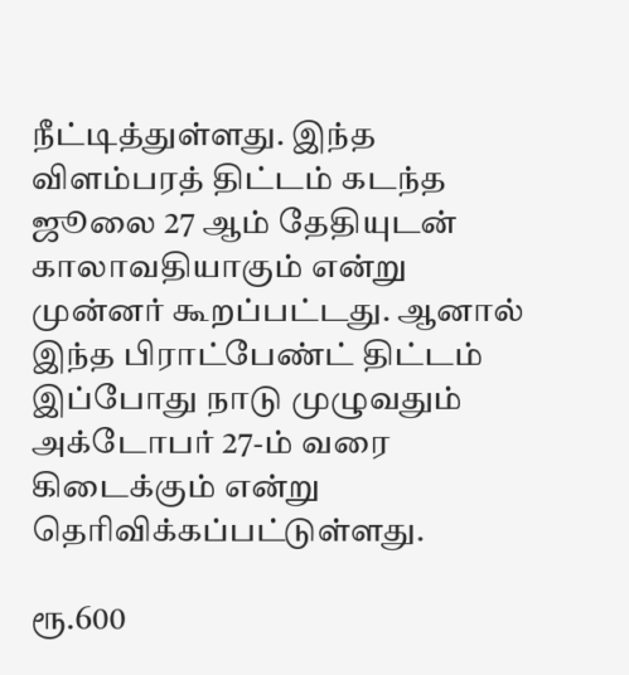நீட்டித்துள்ளது. இந்த விளம்பரத் திட்டம் கடந்த ஜூலை 27 ஆம் தேதியுடன் காலாவதியாகும் என்று முன்னர் கூறப்பட்டது. ஆனால் இந்த பிராட்பேண்ட் திட்டம் இப்போது நாடு முழுவதும் அக்டோபர் 27-ம் வரை கிடைக்கும் என்று தெரிவிக்கப்பட்டுள்ளது.

ரூ.600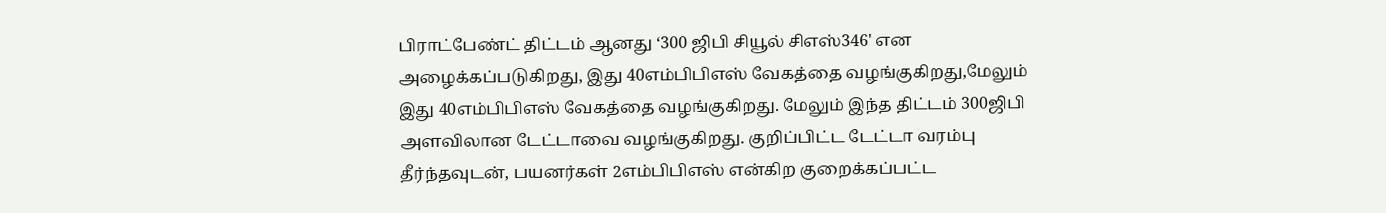பிராட்பேண்ட் திட்டம் ஆனது ‘300 ஜிபி சியூல் சிஎஸ்346' என அழைக்கப்படுகிறது, இது 40எம்பிபிஎஸ் வேகத்தை வழங்குகிறது,மேலும் இது 40எம்பிபிஎஸ் வேகத்தை வழங்குகிறது. மேலும் இந்த திட்டம் 300ஜிபி அளவிலான டேட்டாவை வழங்குகிறது. குறிப்பிட்ட டேட்டா வரம்பு தீர்ந்தவுடன், பயனர்கள் 2எம்பிபிஎஸ் என்கிற குறைக்கப்பட்ட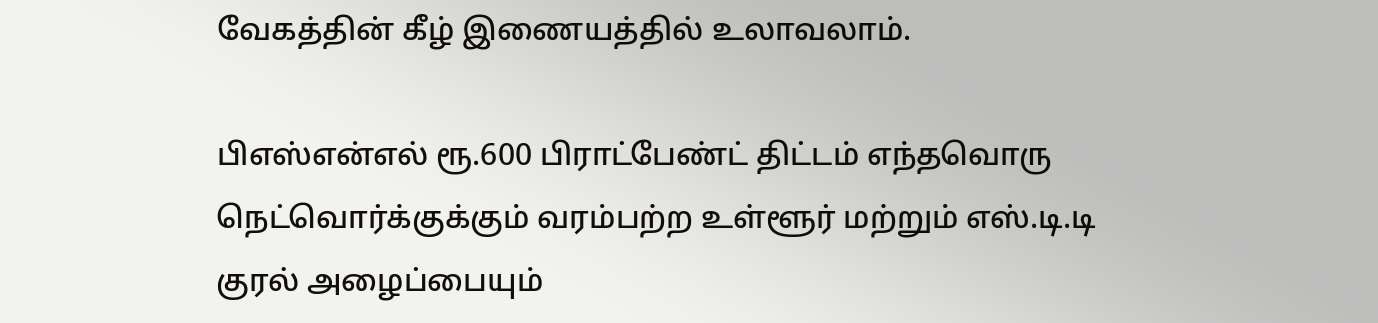வேகத்தின் கீழ் இணையத்தில் உலாவலாம்.

பிஎஸ்என்எல் ரூ.600 பிராட்பேண்ட் திட்டம் எந்தவொரு நெட்வொர்க்குக்கும் வரம்பற்ற உள்ளூர் மற்றும் எஸ்.டி.டி குரல் அழைப்பையும்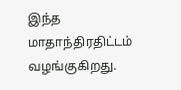இந்த மாதாந்திரதிட்டம் வழங்குகிறது.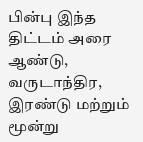பின்பு இந்த திட்டம் அரை ஆண்டு, வருடாந்திர, இரண்டு மற்றும் மூன்று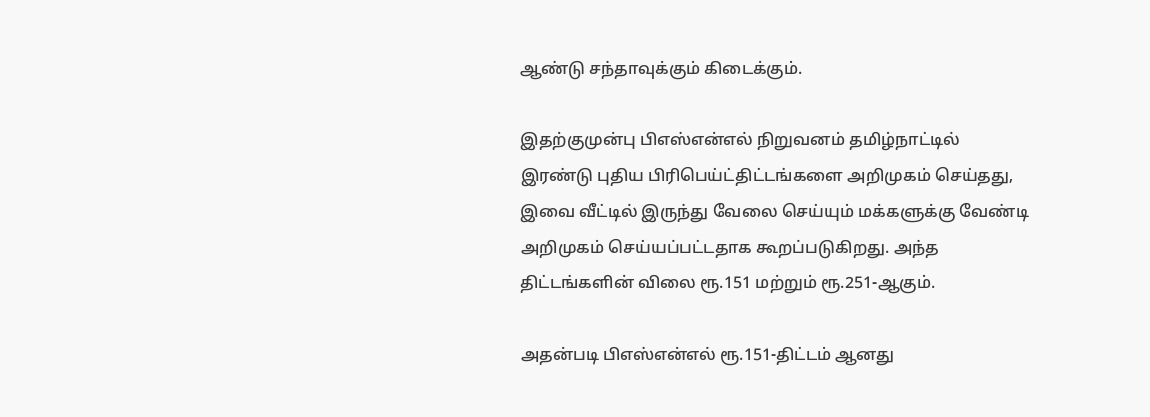ஆண்டு சந்தாவுக்கும் கிடைக்கும்.

இதற்குமுன்பு பிஎஸ்என்எல் நிறுவனம் தமிழ்நாட்டில் இரண்டு புதிய பிரிபெய்ட்திட்டங்களை அறிமுகம் செய்தது, இவை வீட்டில் இருந்து வேலை செய்யும் மக்களுக்கு வேண்டி அறிமுகம் செய்யப்பட்டதாக கூறப்படுகிறது. அந்த திட்டங்களின் விலை ரூ.151 மற்றும் ரூ.251-ஆகும்.

அதன்படி பிஎஸ்என்எல் ரூ.151-திட்டம் ஆனது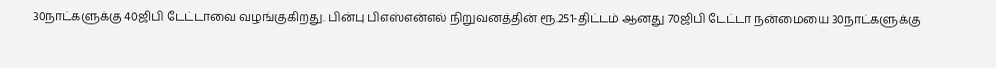30நாட்களுக்கு 40ஜிபி டேட்டாவை வழங்குகிறது. பின்பு பிஎஸ்என்எல் நிறுவனத்தின் ரூ.251-திட்டம் ஆனது 70ஜிபி டேட்டா நன்மையை 30நாட்களுக்கு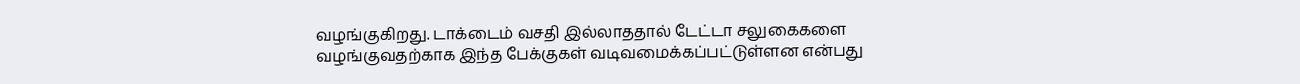வழங்குகிறது. டாக்டைம் வசதி இல்லாததால் டேட்டா சலுகைகளை வழங்குவதற்காக இந்த பேக்குகள் வடிவமைக்கப்பட்டுள்ளன என்பது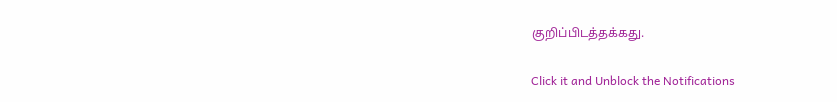குறிப்பிடத்தக்கது.


Click it and Unblock the Notifications